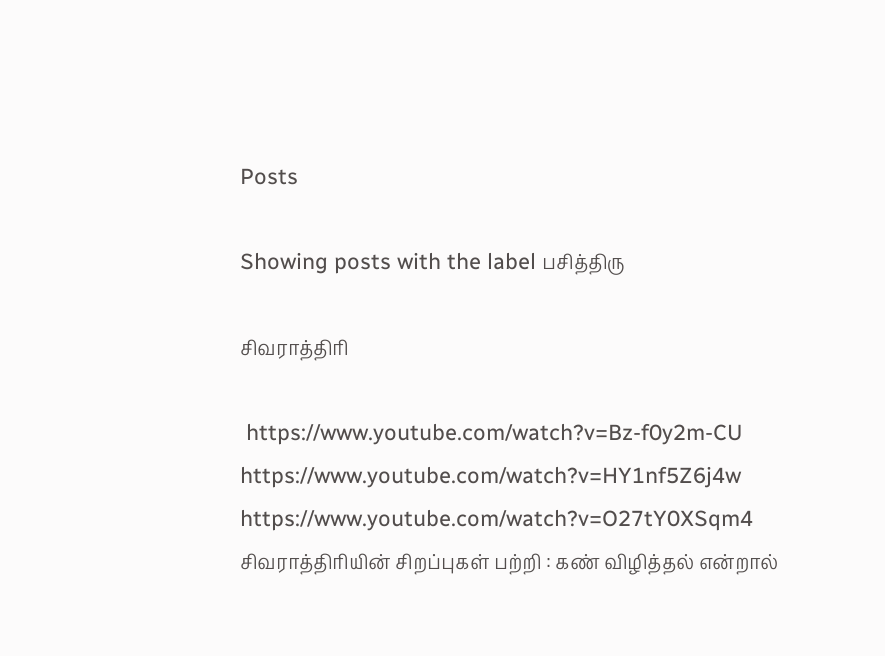Posts

Showing posts with the label பசித்திரு

சிவராத்திரி

 https://www.youtube.com/watch?v=Bz-f0y2m-CU https://www.youtube.com/watch?v=HY1nf5Z6j4w  https://www.youtube.com/watch?v=O27tY0XSqm4  சிவராத்திரியின் சிறப்புகள் பற்றி : கண் விழித்தல் என்றால்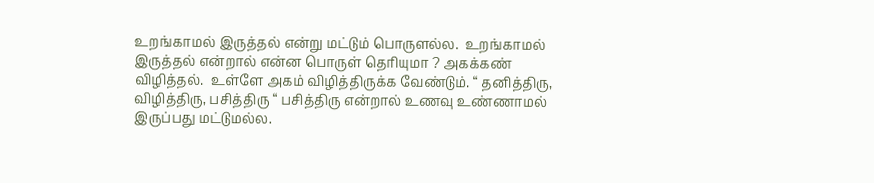உறங்காமல் இருத்தல் என்று மட்டும் பொருளல்ல.  உறங்காமல் இருத்தல் என்றால் என்ன பொருள் தெரியுமா ? அகக்கண் விழித்தல்.  உள்ளே அகம் விழித்திருக்க வேண்டும். “ தனித்திரு, விழித்திரு, பசித்திரு “ பசித்திரு என்றால் உணவு உண்ணாமல் இருப்பது மட்டுமல்ல.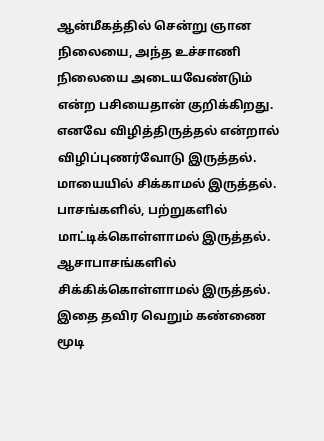ஆன்மீகத்தில் சென்று ஞான நிலையை, அந்த உச்சாணி நிலையை அடையவேண்டும் என்ற பசியைதான் குறிக்கிறது.  எனவே விழித்திருத்தல் என்றால் விழிப்புணர்வோடு இருத்தல்.  மாயையில் சிக்காமல் இருத்தல்.  பாசங்களில், பற்றுகளில் மாட்டிக்கொள்ளாமல் இருத்தல்.  ஆசாபாசங்களில் சிக்கிக்கொள்ளாமல் இருத்தல்.  இதை தவிர வெறும் கண்ணை மூடி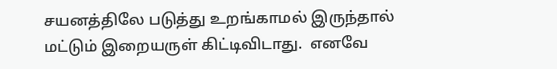சயனத்திலே படுத்து உறங்காமல் இருந்தால் மட்டும் இறையருள் கிட்டிவிடாது.  எனவே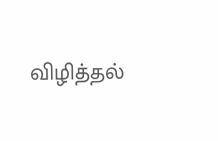விழித்தல்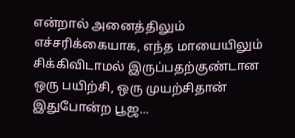என்றால் அனைத்திலும் எச்சரிக்கையாக, எந்த மாயையிலும் சிக்கிவிடாமல் இருப்பதற்குண்டான ஒரு பயிற்சி, ஒரு முயற்சிதான் இதுபோன்ற பூஜ...